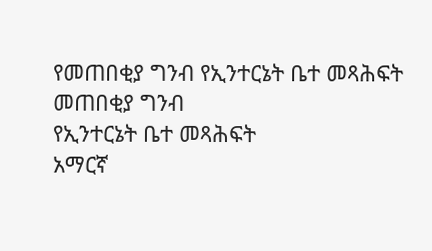የመጠበቂያ ግንብ የኢንተርኔት ቤተ መጻሕፍት
መጠበቂያ ግንብ
የኢንተርኔት ቤተ መጻሕፍት
አማርኛ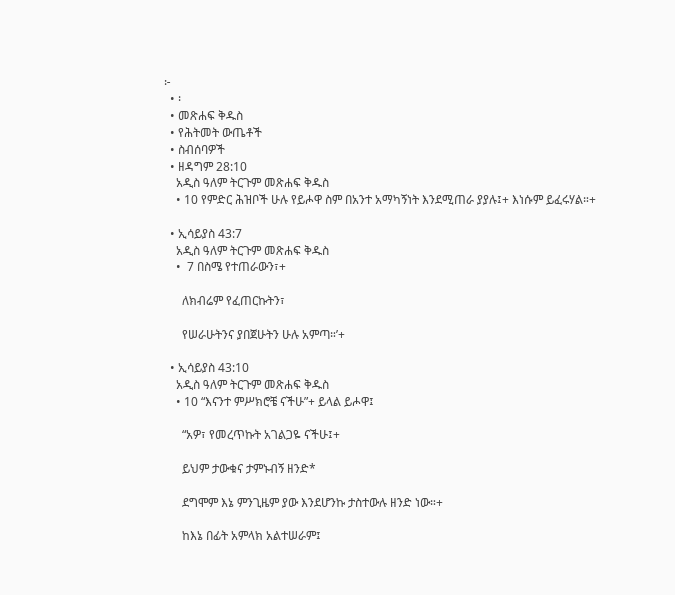፦
  • ፡
  • መጽሐፍ ቅዱስ
  • የሕትመት ውጤቶች
  • ስብሰባዎች
  • ዘዳግም 28:10
    አዲስ ዓለም ትርጉም መጽሐፍ ቅዱስ
    • 10 የምድር ሕዝቦች ሁሉ የይሖዋ ስም በአንተ አማካኝነት እንደሚጠራ ያያሉ፤+ እነሱም ይፈሩሃል።+

  • ኢሳይያስ 43:7
    አዲስ ዓለም ትርጉም መጽሐፍ ቅዱስ
    •  7 በስሜ የተጠራውን፣+

      ለክብሬም የፈጠርኩትን፣

      የሠራሁትንና ያበጀሁትን ሁሉ አምጣ።’+

  • ኢሳይያስ 43:10
    አዲስ ዓለም ትርጉም መጽሐፍ ቅዱስ
    • 10 “እናንተ ምሥክሮቼ ናችሁ”+ ይላል ይሖዋ፤

      “አዎ፣ የመረጥኩት አገልጋዬ ናችሁ፤+

      ይህም ታውቁና ታምኑብኝ ዘንድ*

      ደግሞም እኔ ምንጊዜም ያው እንደሆንኩ ታስተውሉ ዘንድ ነው።+

      ከእኔ በፊት አምላክ አልተሠራም፤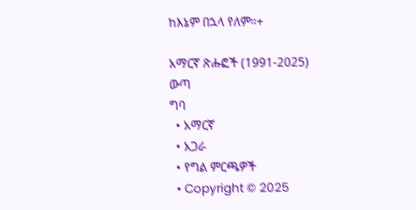ከእኔም በኋላ የለም።+

አማርኛ ጽሑፎች (1991-2025)
ውጣ
ግባ
  • አማርኛ
  • አጋራ
  • የግል ምርጫዎች
  • Copyright © 2025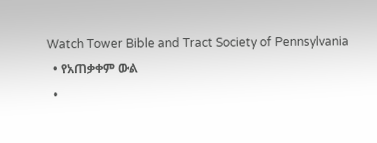Watch Tower Bible and Tract Society of Pennsylvania
  • የአጠቃቀም ውል
  •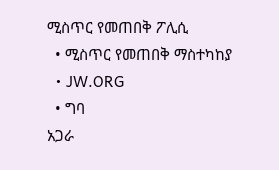ሚስጥር የመጠበቅ ፖሊሲ
  • ሚስጥር የመጠበቅ ማስተካከያ
  • JW.ORG
  • ግባ
አጋራ